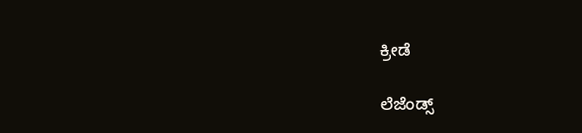ಕ್ರೀಡೆ

ಲೆಜೆಂಡ್ಸ್‌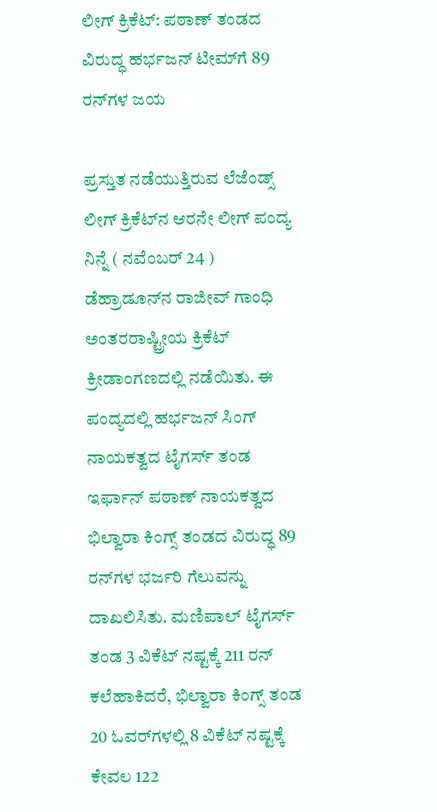ಲೀಗ್‌ ಕ್ರಿಕೆಟ್: ಪಠಾಣ್ ತಂಡದ ವಿರುದ್ಧ ಹರ್ಭಜನ್‌ ಟೀಮ್‌ಗೆ 89 ರನ್‌ಗಳ ಜಯ

ಪ್ರಸ್ತುತ ನಡೆಯುತ್ತಿರುವ ಲೆಜೆಂಡ್ಸ್‌ ಲೀಗ್‌ ಕ್ರಿಕೆಟ್‌ನ ಆರನೇ ಲೀಗ್‌ ಪಂದ್ಯ ನಿನ್ನೆ ( ನವೆಂಬರ್‌ 24 ) ಡೆಹ್ರಾಡೂನ್‌ನ ರಾಜೀವ್‌ ಗಾಂಧಿ ಅಂತರರಾಷ್ಟ್ರೀಯ ಕ್ರಿಕೆಟ್‌ ಕ್ರೀಡಾಂಗಣದಲ್ಲಿ ನಡೆಯಿತು. ಈ ಪಂದ್ಯದಲ್ಲಿ ಹರ್ಭಜನ್‌ ಸಿಂಗ್‌ ನಾಯಕತ್ವದ ಟೈಗರ್ಸ್‌ ತಂಡ ಇರ್ಫಾನ್‌ ಪಠಾಣ್ ನಾಯಕತ್ವದ ಭಿಲ್ವಾರಾ ಕಿಂಗ್ಸ್‌ ತಂಡದ ವಿರುದ್ಧ 89 ರನ್‌ಗಳ ಭರ್ಜರಿ ಗೆಲುವನ್ನು ದಾಖಲಿಸಿತು. ಮಣಿಪಾಲ್‌ ಟೈಗರ್ಸ್‌ ತಂಡ 3 ವಿಕೆಟ್‌ ನಷ್ಟಕ್ಕೆ 211 ರನ್‌ ಕಲೆಹಾಕಿದರೆ, ಭಿಲ್ವಾರಾ ಕಿಂಗ್ಸ್‌ ತಂಡ 20 ಓವರ್‌ಗಳಲ್ಲಿ 8 ವಿಕೆಟ್‌ ನಷ್ಟಕ್ಕೆ ಕೇವಲ 122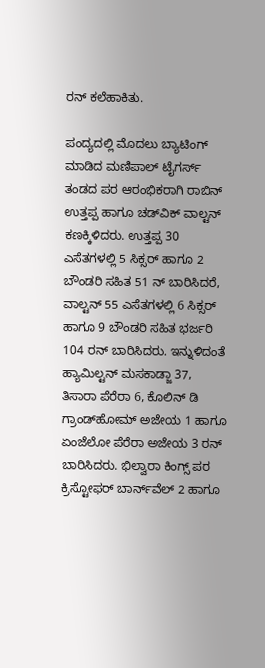ರನ್‌ ಕಲೆಹಾಕಿತು.

ಪಂದ್ಯದಲ್ಲಿ ಮೊದಲು ಬ್ಯಾಟಿಂಗ್‌ ಮಾಡಿದ ಮಣಿಪಾಲ್‌ ಟೈಗರ್ಸ್‌ ತಂಡದ ಪರ ಆರಂಭಿಕರಾಗಿ ರಾಬಿನ್‌ ಉತ್ತಪ್ಪ ಹಾಗೂ ಚಡ್‌ವಿಕ್‌ ವಾಲ್ಟನ್‌ ಕಣಕ್ಕಿಳಿದರು. ಉತ್ತಪ್ಪ 30 ಎಸೆತಗಳಲ್ಲಿ 5 ಸಿಕ್ಸರ್‌ ಹಾಗೂ 2 ಬೌಂಡರಿ ಸಹಿತ 51 ನ್‌ ಬಾರಿಸಿದರೆ, ವಾಲ್ಟನ್‌ 55 ಎಸೆತಗಳಲ್ಲಿ 6 ಸಿಕ್ಸರ್‌ ಹಾಗೂ 9 ಬೌಂಡರಿ ಸಹಿತ ಭರ್ಜರಿ 104 ರನ್‌ ಬಾರಿಸಿದರು. ಇನ್ನುಳಿದಂತೆ ಹ್ಯಾಮಿಲ್ಟನ್ ಮಸಕಾಡ್ಜಾ 37, ತಿಸಾರಾ ಪೆರೆರಾ 6, ಕೊಲಿನ್‌ ಡಿ ಗ್ರಾಂಡ್‌ಹೋಮ್‌ ಅಜೇಯ 1 ಹಾಗೂ ಏಂಜೆಲೋ ಪೆರೆರಾ ಅಜೇಯ 3 ರನ್‌ ಬಾರಿಸಿದರು. ಭಿಲ್ವಾರಾ ಕಿಂಗ್ಸ್‌ ಪರ ಕ್ರಿಸ್ಟೋಫರ್‌ ಬಾರ್ನ್‌ವೆಲ್‌ 2 ಹಾಗೂ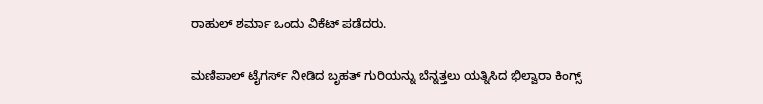ರಾಹುಲ್‌ ಶರ್ಮಾ ಒಂದು ವಿಕೆಟ್‌ ಪಡೆದರು.

ಮಣಿಪಾಲ್‌ ಟೈಗರ್ಸ್‌ ನೀಡಿದ ಬೃಹತ್‌ ಗುರಿಯನ್ನು ಬೆನ್ನತ್ತಲು ಯತ್ನಿಸಿದ ಭಿಲ್ವಾರಾ ಕಿಂಗ್ಸ್‌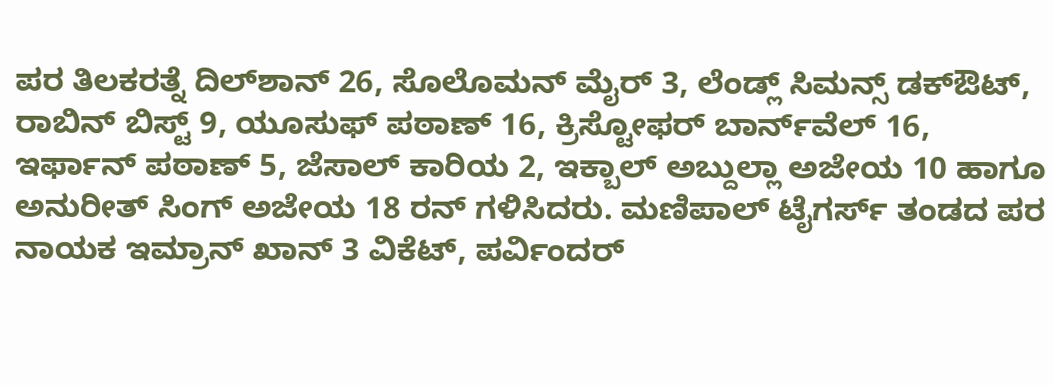ಪರ ತಿಲಕರತ್ನೆ ದಿಲ್‌ಶಾನ್‌ 26, ಸೊಲೊಮನ್‌ ಮೈರ್‌ 3, ಲೆಂಡ್ಲ್‌ ಸಿಮನ್ಸ್‌ ಡಕ್‌ಔಟ್‌, ರಾಬಿನ್‌ ಬಿಸ್ಟ್‌ 9, ಯೂಸುಫ್‌ ಪಠಾಣ್‌ ‌16, ಕ್ರಿಸ್ಟೋಫರ್‌ ಬಾರ್ನ್‌ವೆಲ್‌ 16, ಇರ್ಫಾನ್‌ ಪಠಾಣ್‌ 5, ಜೆಸಾಲ್‌ ಕಾರಿಯ 2, ಇಕ್ಬಾಲ್‌ ಅಬ್ದುಲ್ಲಾ ಅಜೇಯ 10 ಹಾಗೂ ಅನುರೀತ್‌ ಸಿಂಗ್‌ ಅಜೇಯ 18 ರನ್‌ ಗಳಿಸಿದರು. ಮಣಿಪಾಲ್‌ ಟೈಗರ್ಸ್‌ ತಂಡದ ಪರ ನಾಯಕ ಇಮ್ರಾನ್‌ ಖಾನ್‌ 3 ವಿಕೆಟ್‌, ಪರ್ವಿಂದರ್‌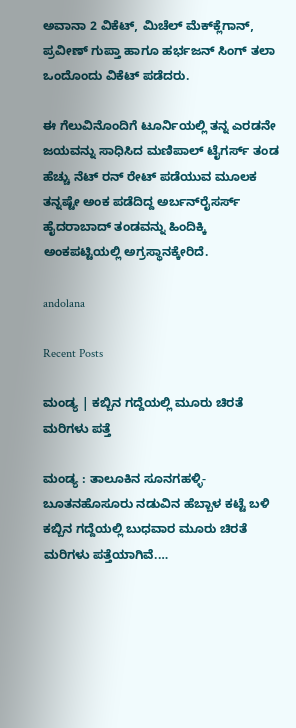ಅವಾನಾ 2 ವಿಕೆಟ್‌, ಮಿಚೆಲ್‌ ಮೆಕ್‌ಕ್ಲೆಗಾನ್‌, ಪ್ರವೀಣ್‌ ಗುಪ್ತಾ ಹಾಗೂ ಹರ್ಭಜನ್‌ ಸಿಂಗ್‌ ತಲಾ ಒಂದೊಂದು ವಿಕೆಟ್‌ ಪಡೆದರು.

ಈ ಗೆಲುವಿನೊಂದಿಗೆ ಟೂರ್ನಿಯಲ್ಲಿ ತನ್ನ ಎರಡನೇ ಜಯವನ್ನು ಸಾಧಿಸಿದ ಮಣಿಪಾಲ್‌ ಟೈಗರ್ಸ್‌ ತಂಡ ಹೆಚ್ಚು ನೆಟ್‌ ರನ್‌ ರೇಟ್‌ ಪಡೆಯುವ ಮೂಲಕ ತನ್ನಷ್ಟೇ ಅಂಕ ಪಡೆದಿದ್ದ ಅರ್ಬನ್‌ರೈಸರ್ಸ್‌ ಹೈದರಾಬಾದ್‌ ತಂಡವನ್ನು ಹಿಂದಿಕ್ಕಿ ಅಂಕಪಟ್ಟಿಯಲ್ಲಿ ಅಗ್ರಸ್ಥಾನಕ್ಕೇರಿದೆ.

andolana

Recent Posts

ಮಂಡ್ಯ | ಕಬ್ಬಿನ ಗದ್ದೆಯಲ್ಲಿ ಮೂರು ಚಿರತೆ ಮರಿಗಳು ಪತ್ತೆ

ಮಂಡ್ಯ : ತಾಲೂಕಿನ ಸೂನಗಹಳ್ಳಿ-ಬೂತನಹೊಸೂರು ನಡುವಿನ ಹೆಬ್ಬಾಳ ಕಟ್ಟೆ ಬಳಿ ಕಬ್ಬಿನ ಗದ್ದೆಯಲ್ಲಿ ಬುಧವಾರ ಮೂರು ಚಿರತೆ ಮರಿಗಳು ಪತ್ತೆಯಾಗಿವೆ.…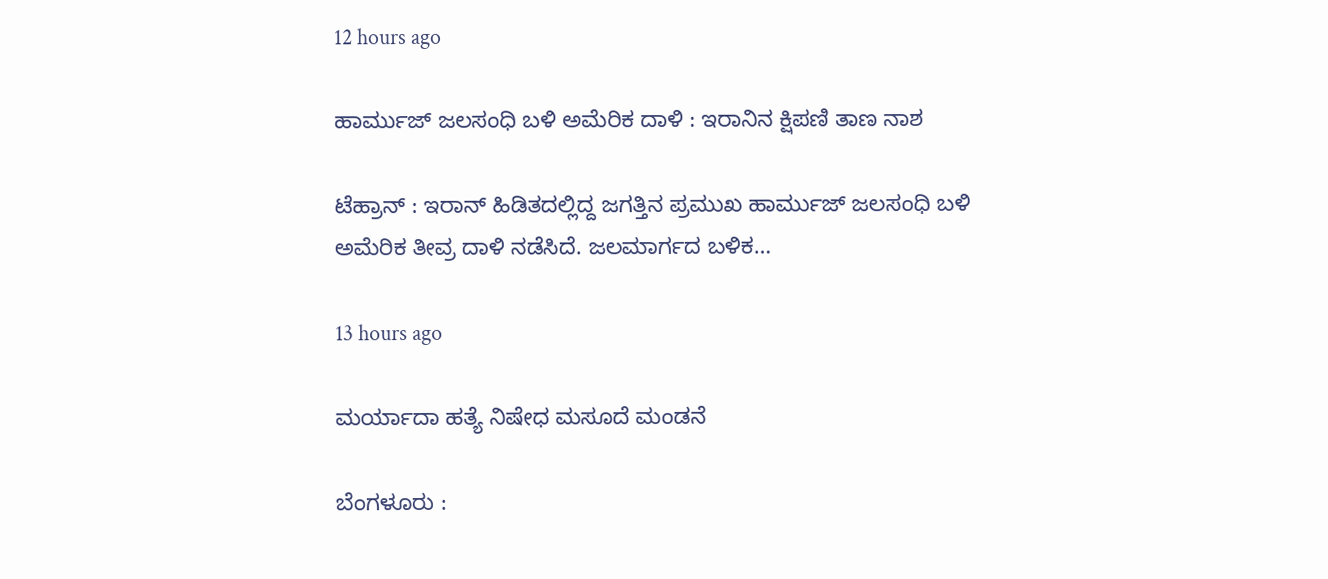12 hours ago

ಹಾರ್ಮುಜ್ ಜಲಸಂಧಿ ಬಳಿ ಅಮೆರಿಕ ದಾಳಿ : ಇರಾನಿನ ಕ್ಷಿಪಣಿ ತಾಣ ನಾಶ

ಟೆಹ್ರಾನ್ : ಇರಾನ್ ಹಿಡಿತದಲ್ಲಿದ್ದ ಜಗತ್ತಿನ ಪ್ರಮುಖ ಹಾರ್ಮುಜ್ ಜಲಸಂಧಿ ಬಳಿ ಅಮೆರಿಕ ತೀವ್ರ ದಾಳಿ ನಡೆಸಿದೆ. ಜಲಮಾರ್ಗದ ಬಳಿಕ…

13 hours ago

ಮರ್ಯಾದಾ ಹತ್ಯೆ ನಿಷೇಧ ಮಸೂದೆ ಮಂಡನೆ

ಬೆಂಗಳೂರು :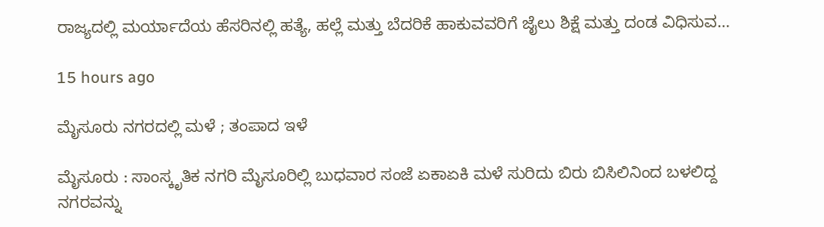ರಾಜ್ಯದಲ್ಲಿ ಮರ್ಯಾದೆಯ ಹೆಸರಿನಲ್ಲಿ ಹತ್ಯೆ, ಹಲ್ಲೆ ಮತ್ತು ಬೆದರಿಕೆ ಹಾಕುವವರಿಗೆ ಜೈಲು ಶಿಕ್ಷೆ ಮತ್ತು ದಂಡ ವಿಧಿಸುವ…

15 hours ago

ಮೈಸೂರು ನಗರದಲ್ಲಿ ಮಳೆ ; ತಂಪಾದ ಇಳೆ

ಮೈಸೂರು : ಸಾಂಸ್ಕೃತಿಕ ನಗರಿ ಮೈಸೂರಿಲ್ಲಿ ಬುಧವಾರ ಸಂಜೆ ಏಕಾಏಕಿ ಮಳೆ ಸುರಿದು ಬಿರು ಬಿಸಿಲಿನಿಂದ ಬಳಲಿದ್ದ ನಗರವನ್ನು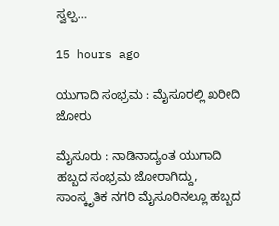ಸ್ವಲ್ಪ…

15 hours ago

ಯುಗಾದಿ ಸಂಭ್ರಮ : ಮೈಸೂರಲ್ಲಿ ಖರೀದಿ ಜೋರು

ಮೈಸೂರು : ನಾಡಿನಾದ್ಯಂತ ಯುಗಾದಿ ಹಬ್ಬದ ಸಂಭ್ರಮ ಜೋರಾಗಿದ್ದು, ಸಾಂಸ್ಕೃತಿಕ ನಗರಿ ಮೈಸೂರಿನಲ್ಲೂ ಹಬ್ಬದ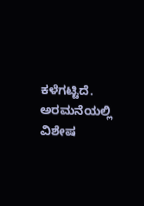ಕಳೆಗಟ್ಟಿದೆ. ಅರಮನೆಯಲ್ಲಿ ವಿಶೇಷ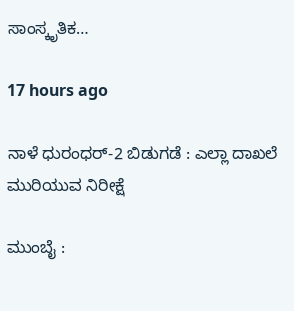ಸಾಂಸ್ಕೃತಿಕ…

17 hours ago

ನಾಳೆ ಧುರಂಧರ್-2 ಬಿಡುಗಡೆ : ಎಲ್ಲಾ ದಾಖಲೆ ಮುರಿಯುವ ನಿರೀಕ್ಷೆ

ಮುಂಬೈ :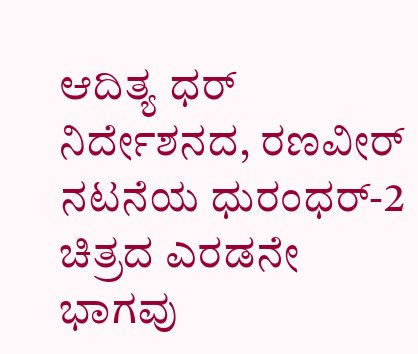ಆದಿತ್ಯ ಧರ್‌ ನಿರ್ದೇಶನದ, ರಣವೀರ್‌ ನಟನೆಯ ಧುರಂಧರ್-2 ಚಿತ್ರದ ಎರಡನೇ ಭಾಗವು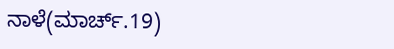ನಾಳೆ(ಮಾರ್ಚ್.19)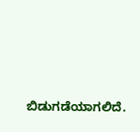ಬಿಡುಗಡೆಯಾಗಲಿದೆ.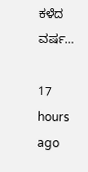ಕಳೆದ ವರ್ಷ…

17 hours ago